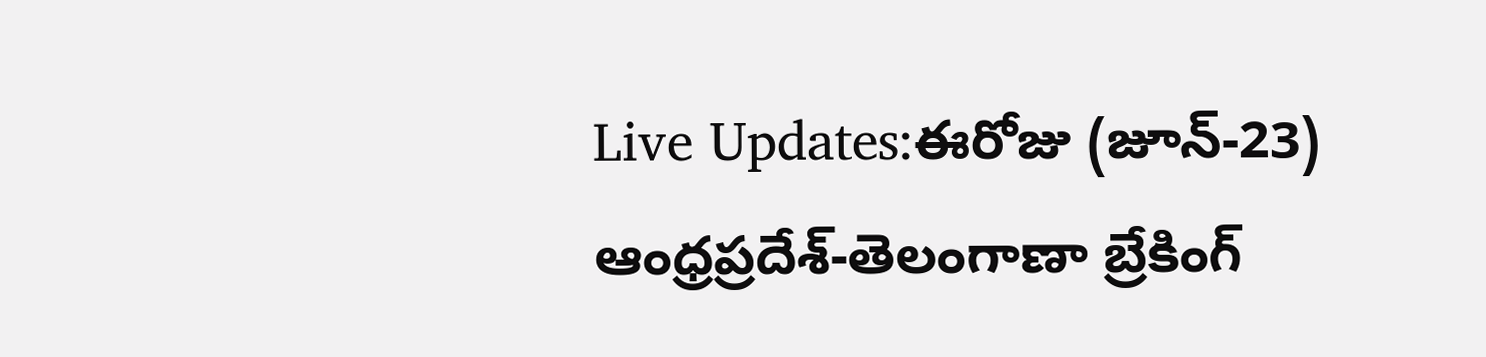Live Updates:ఈరోజు (జూన్-23) ఆంధ్రప్రదేశ్-తెలంగాణా బ్రేకింగ్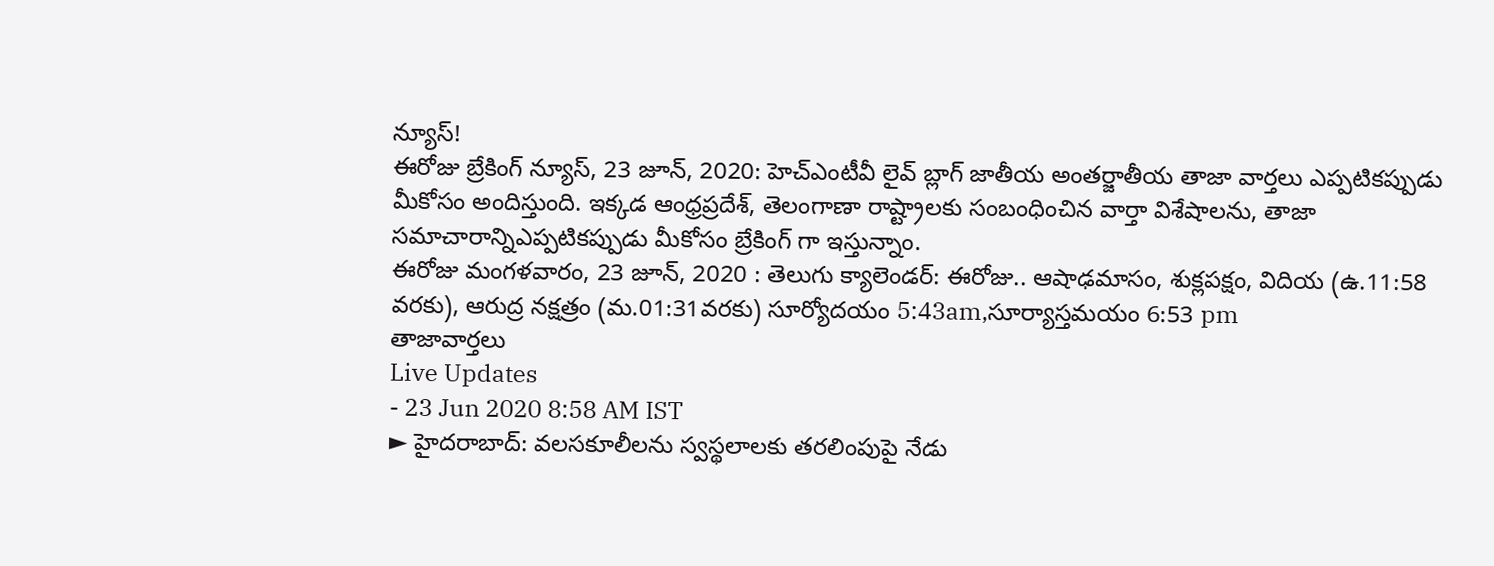న్యూస్!
ఈరోజు బ్రేకింగ్ న్యూస్, 23 జూన్, 2020: హెచ్ఎంటీవీ లైవ్ బ్లాగ్ జాతీయ అంతర్జాతీయ తాజా వార్తలు ఎప్పటికప్పుడు మీకోసం అందిస్తుంది. ఇక్కడ ఆంధ్రప్రదేశ్, తెలంగాణా రాష్ట్రాలకు సంబంధించిన వార్తా విశేషాలను, తాజా సమాచారాన్నిఎప్పటికప్పుడు మీకోసం బ్రేకింగ్ గా ఇస్తున్నాం.
ఈరోజు మంగళవారం, 23 జూన్, 2020 : తెలుగు క్యాలెండర్: ఈరోజు.. ఆషాఢమాసం, శుక్లపక్షం, విదియ (ఉ.11:58 వరకు), ఆరుద్ర నక్షత్రం (మ.01:31వరకు) సూర్యోదయం 5:43am,సూర్యాస్తమయం 6:53 pm
తాజావార్తలు
Live Updates
- 23 Jun 2020 8:58 AM IST
► హైదరాబాద్: వలసకూలీలను స్వస్థలాలకు తరలింపుపై నేడు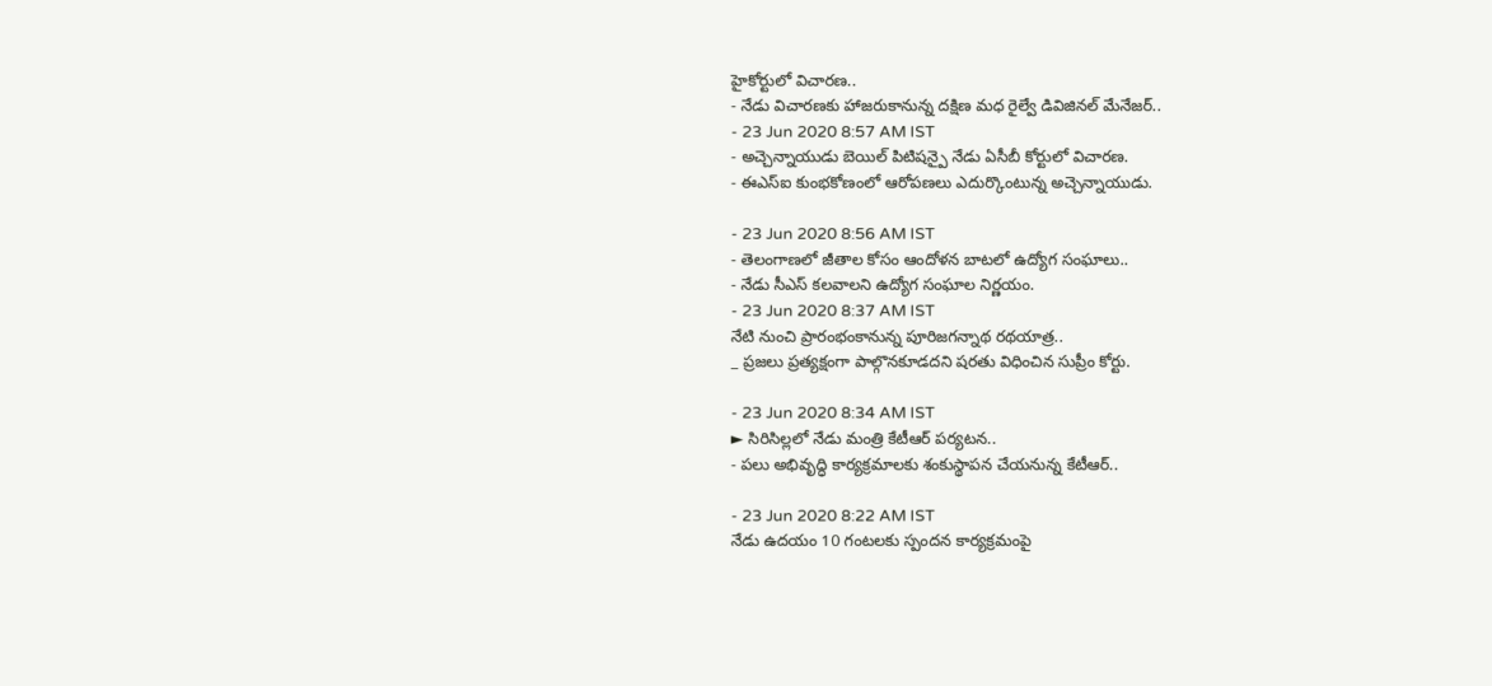హైకోర్టులో విచారణ..
- నేడు విచారణకు హాజరుకానున్న దక్షిణ మధ రైల్వే డివిజినల్ మేనేజర్..
- 23 Jun 2020 8:57 AM IST
- అచ్చెన్నాయుడు బెయిల్ పిటిషన్పై నేడు ఏసీబీ కోర్టులో విచారణ.
- ఈఎస్ఐ కుంభకోణంలో ఆరోపణలు ఎదుర్కొంటున్న అచ్చెన్నాయుడు.

- 23 Jun 2020 8:56 AM IST
- తెలంగాణలో జీతాల కోసం ఆందోళన బాటలో ఉద్యోగ సంఘాలు..
- నేడు సీఎస్ కలవాలని ఉద్యోగ సంఘాల నిర్ణయం.
- 23 Jun 2020 8:37 AM IST
నేటి నుంచి ప్రారంభంకానున్న పూరిజగన్నాథ రథయాత్ర..
_ ప్రజలు ప్రత్యక్షంగా పాల్గొనకూడదని షరతు విధించిన సుప్రీం కోర్టు.

- 23 Jun 2020 8:34 AM IST
► సిరిసిల్లలో నేడు మంత్రి కేటీఆర్ పర్యటన..
- పలు అభివృద్ధి కార్యక్రమాలకు శంకుస్థాపన చేయనున్న కేటీఆర్..

- 23 Jun 2020 8:22 AM IST
నేడు ఉదయం 10 గంటలకు స్పందన కార్యక్రమంపై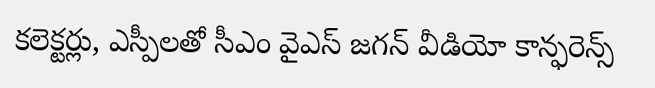కలెక్టర్లు, ఎస్పీలతో సీఎం వైఎస్ జగన్ వీడియో కాన్ఫరెన్స్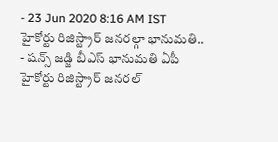- 23 Jun 2020 8:16 AM IST
హైకోర్టు రిజిస్ట్రార్ జనరల్గా భానుమతి..
- షన్స్ జడ్జి బీఎస్ భానుమతి ఏపీ హైకోర్టు రిజిస్ట్రార్ జనరల్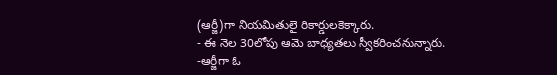(ఆర్జీ)గా నియమితులై రికార్డులకెక్కారు.
- ఈ నెల 30లోపు ఆమె బాధ్యతలు స్వీకరించనున్నారు.
-ఆర్జీగా ఓ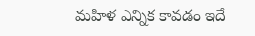మహిళ ఎన్నిక కావడం ఇదే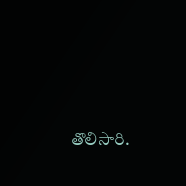తొలిసారి.